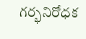గర్భనిరోధక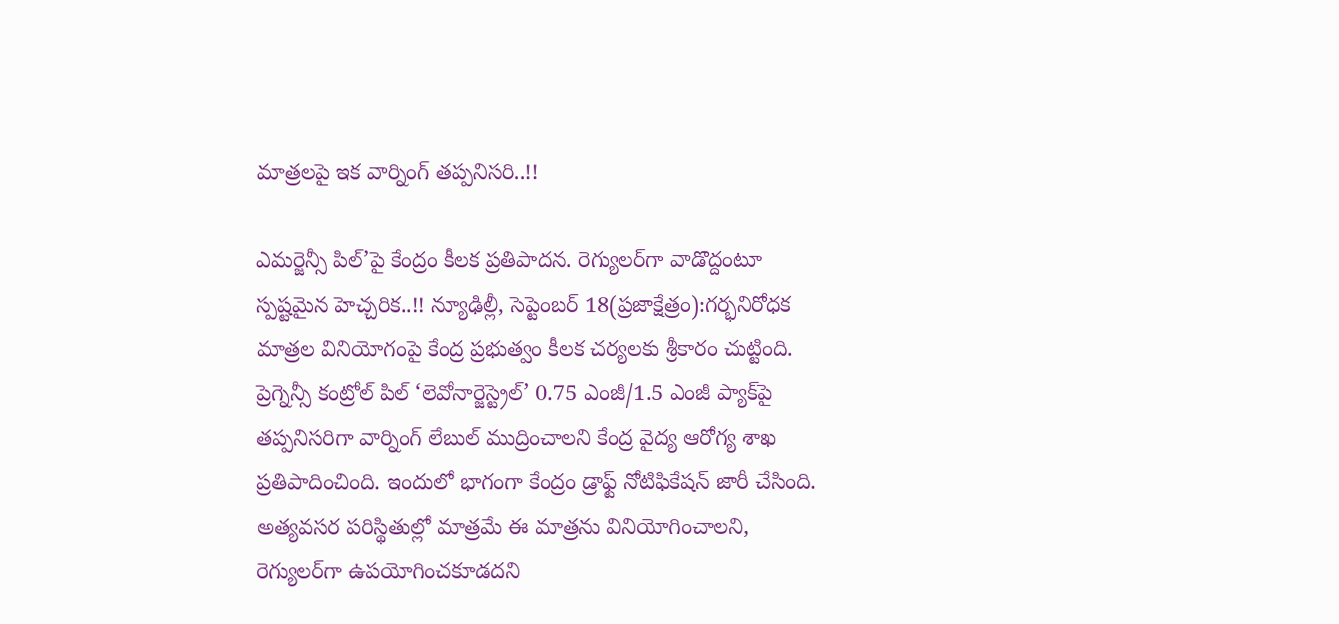మాత్రలపై ఇక వార్నింగ్ తప్పనిసరి..!!

ఎమర్జెన్సీ పిల్’పై కేంద్రం కీలక ప్రతిపాదన. రెగ్యులర్‌గా వాడొద్దంటూ స్పష్టమైన హెచ్చరిక..!! న్యూఢిల్లీ, సెప్టెంబర్ 18(ప్రజాక్షేత్రం):గర్భనిరోధక మాత్రల వినియోగంపై కేంద్ర ప్రభుత్వం కీలక చర్యలకు శ్రీకారం చుట్టింది. ప్రెగ్నెన్సీ కంట్రోల్ పిల్ ‘లెవోనార్జెస్ట్రెల్’ 0.75 ఎంజీ/1.5 ఎంజీ ప్యాక్‌పై తప్పనిసరిగా వార్నింగ్ లేబుల్ ముద్రించాలని కేంద్ర వైద్య ఆరోగ్య శాఖ ప్రతిపాదించింది. ఇందులో భాగంగా కేంద్రం డ్రాఫ్ట్ నోటిఫికేషన్ జారీ చేసింది. అత్యవసర పరిస్థితుల్లో మాత్రమే ఈ మాత్రను వినియోగించాలని, రెగ్యులర్‌గా ఉపయోగించకూడదని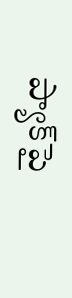ప్యాక్‌పై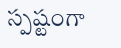స్పష్టంగా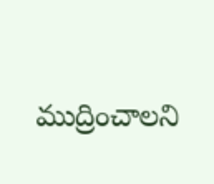ముద్రించాలని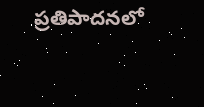ప్రతిపాదనలో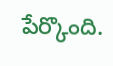పేర్కొంది.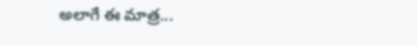అలాగే ఈ మాత్ర...